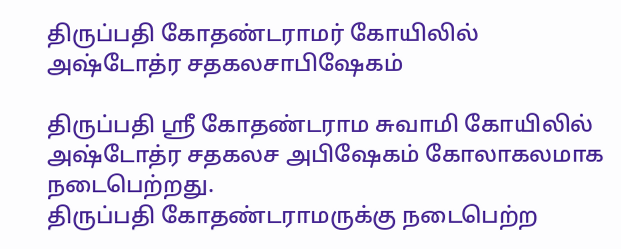திருப்பதி கோதண்டராமர் கோயிலில் அஷ்டோத்ர சதகலசாபிஷேகம்

திருப்பதி ஸ்ரீ கோதண்டராம சுவாமி கோயிலில் அஷ்டோத்ர சதகலச அபிஷேகம் கோலாகலமாக நடைபெற்றது.
திருப்பதி கோதண்டராமருக்கு நடைபெற்ற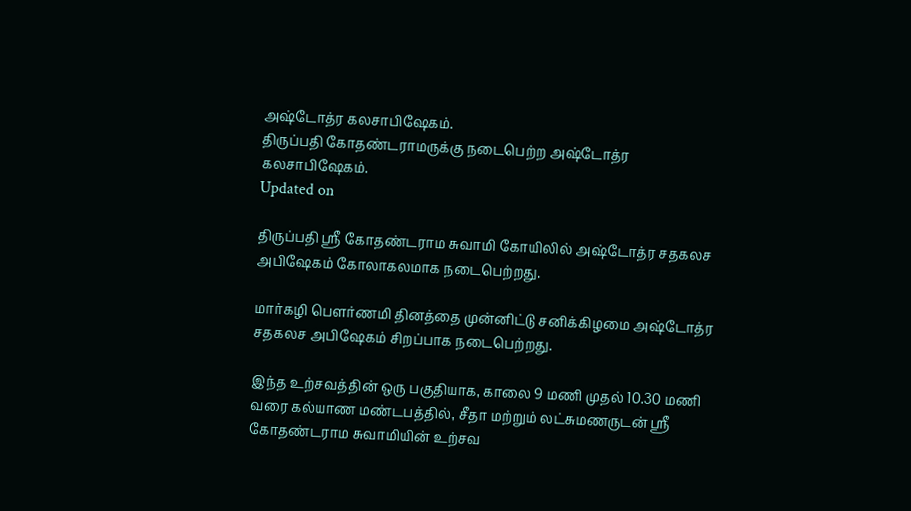அஷ்டோத்ர கலசாபிஷேகம்.
திருப்பதி கோதண்டராமருக்கு நடைபெற்ற அஷ்டோத்ர கலசாபிஷேகம்.
Updated on

திருப்பதி ஸ்ரீ கோதண்டராம சுவாமி கோயிலில் அஷ்டோத்ர சதகலச அபிஷேகம் கோலாகலமாக நடைபெற்றது.

மார்கழி பௌர்ணமி தினத்தை முன்னிட்டு சனிக்கிழமை அஷ்டோத்ர சதகலச அபிஷேகம் சிறப்பாக நடைபெற்றது.

இந்த உற்சவத்தின் ஒரு பகுதியாக, காலை 9 மணி முதல் 10.30 மணி வரை கல்யாண மண்டபத்தில், சீதா மற்றும் லட்சுமணருடன் ஸ்ரீ கோதண்டராம சுவாமியின் உற்சவ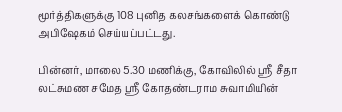மூர்த்திகளுக்கு 108 புனித கலசங்களைக் கொண்டு அபிஷேகம் செய்யப்பட்டது.

பின்னர், மாலை 5.30 மணிக்கு, கோவிலில் ஸ்ரீ சீதா லட்சுமண சமேத ஸ்ரீ கோதண்டராம சுவாமியின்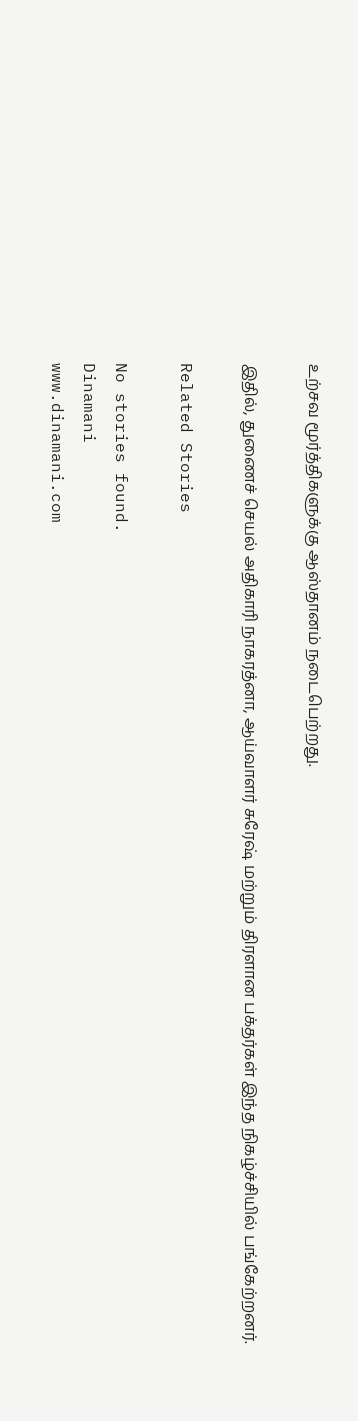உற்சவ மூர்த்திகளுக்கு ஆஸ்தானம் நடைபெற்றது.

இதில், துணைச் செயல் அதிகாரி நாகரத்னா, ஆய்வாளர் சுரேஷ் மற்றும் திரளான பக்தர்கள் இந்த நிகழ்ச்சியில் பங்கேற்றனர்.

Related Stories

No stories found.
Dinamani
www.dinamani.com